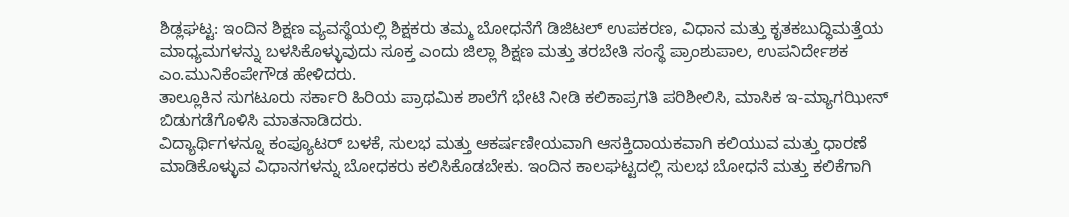ಶಿಡ್ಲಘಟ್ಟ: ಇಂದಿನ ಶಿಕ್ಷಣ ವ್ಯವಸ್ಥೆಯಲ್ಲಿ ಶಿಕ್ಷಕರು ತಮ್ಮ ಬೋಧನೆಗೆ ಡಿಜಿಟಲ್ ಉಪಕರಣ, ವಿಧಾನ ಮತ್ತು ಕೃತಕಬುದ್ಧಿಮತ್ತೆಯ ಮಾಧ್ಯಮಗಳನ್ನು ಬಳಸಿಕೊಳ್ಳುವುದು ಸೂಕ್ತ ಎಂದು ಜಿಲ್ಲಾ ಶಿಕ್ಷಣ ಮತ್ತು ತರಬೇತಿ ಸಂಸ್ಥೆ ಪ್ರಾಂಶುಪಾಲ, ಉಪನಿರ್ದೇಶಕ ಎಂ.ಮುನಿಕೆಂಪೇಗೌಡ ಹೇಳಿದರು.
ತಾಲ್ಲೂಕಿನ ಸುಗಟೂರು ಸರ್ಕಾರಿ ಹಿರಿಯ ಪ್ರಾಥಮಿಕ ಶಾಲೆಗೆ ಭೇಟಿ ನೀಡಿ ಕಲಿಕಾಪ್ರಗತಿ ಪರಿಶೀಲಿಸಿ, ಮಾಸಿಕ ಇ-ಮ್ಯಾಗಝೀನ್ ಬಿಡುಗಡೆಗೊಳಿಸಿ ಮಾತನಾಡಿದರು.
ವಿದ್ಯಾರ್ಥಿಗಳನ್ನೂ ಕಂಪ್ಯೂಟರ್ ಬಳಕೆ, ಸುಲಭ ಮತ್ತು ಆಕರ್ಷಣೀಯವಾಗಿ ಆಸಕ್ತಿದಾಯಕವಾಗಿ ಕಲಿಯುವ ಮತ್ತು ಧಾರಣೆ ಮಾಡಿಕೊಳ್ಳುವ ವಿಧಾನಗಳನ್ನು ಬೋಧಕರು ಕಲಿಸಿಕೊಡಬೇಕು. ಇಂದಿನ ಕಾಲಘಟ್ಟದಲ್ಲಿ ಸುಲಭ ಬೋಧನೆ ಮತ್ತು ಕಲಿಕೆಗಾಗಿ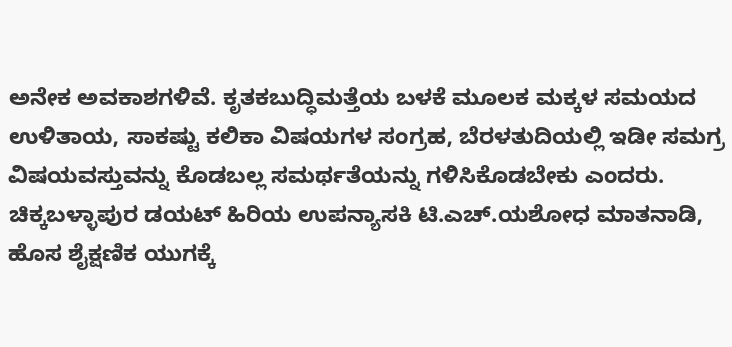ಅನೇಕ ಅವಕಾಶಗಳಿವೆ. ಕೃತಕಬುದ್ಧಿಮತ್ತೆಯ ಬಳಕೆ ಮೂಲಕ ಮಕ್ಕಳ ಸಮಯದ ಉಳಿತಾಯ, ಸಾಕಷ್ಟು ಕಲಿಕಾ ವಿಷಯಗಳ ಸಂಗ್ರಹ, ಬೆರಳತುದಿಯಲ್ಲಿ ಇಡೀ ಸಮಗ್ರ ವಿಷಯವಸ್ತುವನ್ನು ಕೊಡಬಲ್ಲ ಸಮರ್ಥತೆಯನ್ನು ಗಳಿಸಿಕೊಡಬೇಕು ಎಂದರು.
ಚಿಕ್ಕಬಳ್ಳಾಪುರ ಡಯಟ್ ಹಿರಿಯ ಉಪನ್ಯಾಸಕಿ ಟಿ.ಎಚ್.ಯಶೋಧ ಮಾತನಾಡಿ, ಹೊಸ ಶೈಕ್ಷಣಿಕ ಯುಗಕ್ಕೆ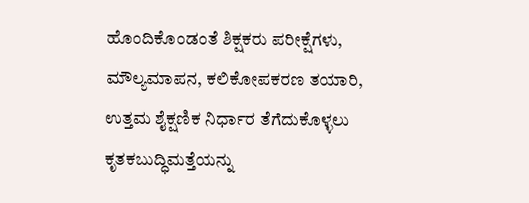ಹೊಂದಿಕೊಂಡಂತೆ ಶಿಕ್ಷಕರು ಪರೀಕ್ಷೆಗಳು, ಮೌಲ್ಯಮಾಪನ, ಕಲಿಕೋಪಕರಣ ತಯಾರಿ, ಉತ್ತಮ ಶೈಕ್ಷಣಿಕ ನಿರ್ಧಾರ ತೆಗೆದುಕೊಳ್ಳಲು ಕೃತಕಬುದ್ಧಿಮತ್ತೆಯನ್ನು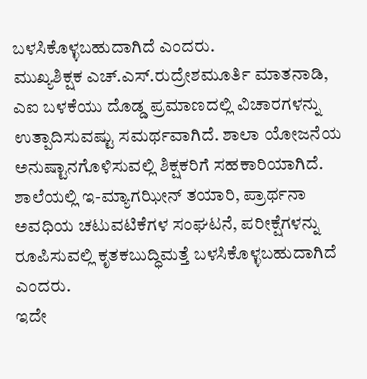ಬಳಸಿಕೊಳ್ಳಬಹುದಾಗಿದೆ ಎಂದರು.
ಮುಖ್ಯಶಿಕ್ಷಕ ಎಚ್.ಎಸ್.ರುದ್ರೇಶಮೂರ್ತಿ ಮಾತನಾಡಿ, ಎಐ ಬಳಕೆಯು ದೊಡ್ಡ ಪ್ರಮಾಣದಲ್ಲಿ ವಿಚಾರಗಳನ್ನು ಉತ್ಪಾದಿಸುವಷ್ಟು ಸಮರ್ಥವಾಗಿದೆ. ಶಾಲಾ ಯೋಜನೆಯ ಅನುಷ್ಟಾನಗೊಳಿಸುವಲ್ಲಿ ಶಿಕ್ಷಕರಿಗೆ ಸಹಕಾರಿಯಾಗಿದೆ. ಶಾಲೆಯಲ್ಲಿ ಇ-ಮ್ಯಾಗಝೀನ್ ತಯಾರಿ, ಪ್ರಾರ್ಥನಾ ಅವಧಿಯ ಚಟುವಟಿಕೆಗಳ ಸಂಘಟನೆ, ಪರೀಕ್ಷೆಗಳನ್ನು ರೂಪಿಸುವಲ್ಲಿ ಕೃತಕಬುದ್ಧಿಮತ್ತೆ ಬಳಸಿಕೊಳ್ಳಬಹುದಾಗಿದೆ ಎಂದರು.
ಇದೇ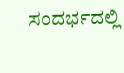ಸಂದರ್ಭದಲ್ಲಿ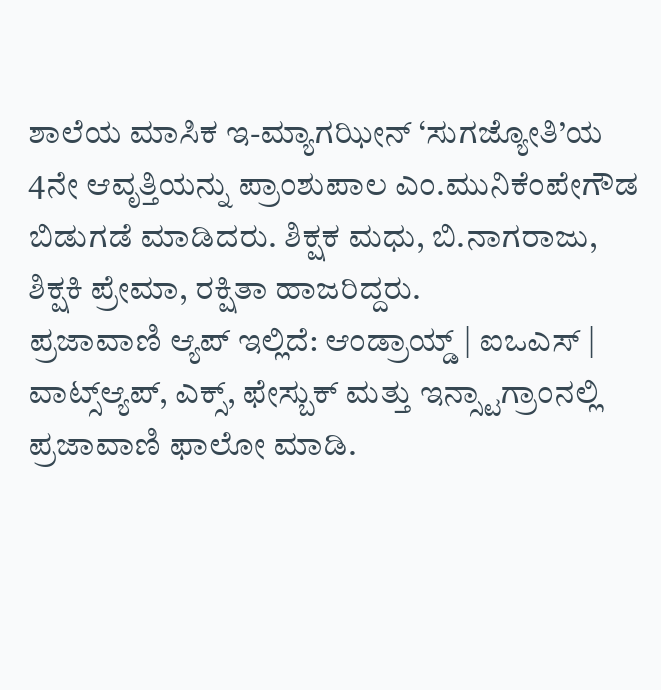ಶಾಲೆಯ ಮಾಸಿಕ ಇ-ಮ್ಯಾಗಝೀನ್ ‘ಸುಗಜ್ಯೋತಿ’ಯ 4ನೇ ಆವೃತ್ತಿಯನ್ನು ಪ್ರಾಂಶುಪಾಲ ಎಂ.ಮುನಿಕೆಂಪೇಗೌಡ ಬಿಡುಗಡೆ ಮಾಡಿದರು. ಶಿಕ್ಷಕ ಮಧು, ಬಿ.ನಾಗರಾಜು, ಶಿಕ್ಷಕಿ ಪ್ರೇಮಾ, ರಕ್ಷಿತಾ ಹಾಜರಿದ್ದರು.
ಪ್ರಜಾವಾಣಿ ಆ್ಯಪ್ ಇಲ್ಲಿದೆ: ಆಂಡ್ರಾಯ್ಡ್ | ಐಒಎಸ್ | ವಾಟ್ಸ್ಆ್ಯಪ್, ಎಕ್ಸ್, ಫೇಸ್ಬುಕ್ ಮತ್ತು ಇನ್ಸ್ಟಾಗ್ರಾಂನಲ್ಲಿ ಪ್ರಜಾವಾಣಿ ಫಾಲೋ ಮಾಡಿ.